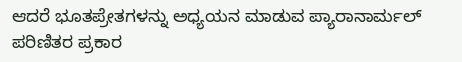ಆದರೆ ಭೂತಪ್ರೇತಗಳನ್ನು ಅಧ್ಯಯನ ಮಾಡುವ ಪ್ಯಾರಾನಾರ್ಮಲ್ ಪರಿಣಿತರ ಪ್ರಕಾರ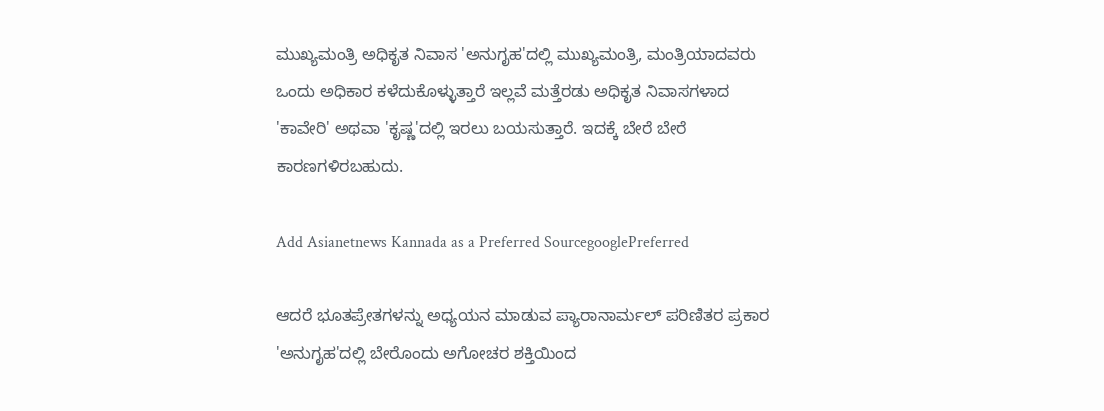ಮುಖ್ಯಮಂತ್ರಿ ಅಧಿಕೃತ ನಿವಾಸ 'ಅನುಗೃಹ'ದಲ್ಲಿ ಮುಖ್ಯಮಂತ್ರಿ, ಮಂತ್ರಿಯಾದವರು ಒಂದು ಅಧಿಕಾರ ಕಳೆದುಕೊಳ್ಳುತ್ತಾರೆ ಇಲ್ಲವೆ ಮತ್ತೆರಡು ಅಧಿಕೃತ ನಿವಾಸಗಳಾದ 'ಕಾವೇರಿ' ಅಥವಾ 'ಕೃಷ್ಣ'ದಲ್ಲಿ ಇರಲು ಬಯಸುತ್ತಾರೆ. ಇದಕ್ಕೆ ಬೇರೆ ಬೇರೆ ಕಾರಣಗಳಿರಬಹುದು.

Add Asianetnews Kannada as a Preferred SourcegooglePreferred

ಆದರೆ ಭೂತಪ್ರೇತಗಳನ್ನು ಅಧ್ಯಯನ ಮಾಡುವ ಪ್ಯಾರಾನಾರ್ಮಲ್ ಪರಿಣಿತರ ಪ್ರಕಾರ 'ಅನುಗೃಹ'ದಲ್ಲಿ ಬೇರೊಂದು ಅಗೋಚರ ಶಕ್ತಿಯಿಂದ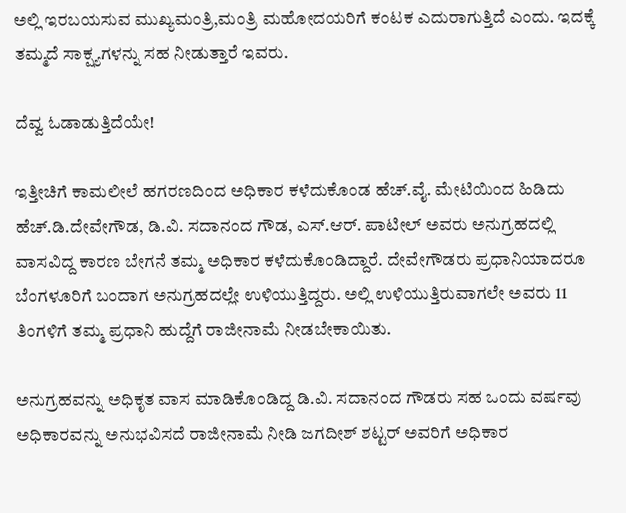ಅಲ್ಲಿ ಇರಬಯಸುವ ಮುಖ್ಯಮಂತ್ರಿ,ಮಂತ್ರಿ ಮಹೋದಯರಿಗೆ ಕಂಟಕ ಎದುರಾಗುತ್ತಿದೆ ಎಂದು. ಇದಕ್ಕೆ ತಮ್ಮದೆ ಸಾಕ್ಷ್ಯಗಳನ್ನು ಸಹ ನೀಡುತ್ತಾರೆ ಇವರು.

ದೆವ್ವ ಓಡಾಡುತ್ತಿದೆಯೇ!

ಇತ್ತೀಚಿಗೆ ಕಾಮಲೀಲೆ ಹಗರಣದಿಂದ ಅಧಿಕಾರ ಕಳೆದುಕೊಂಡ ಹೆಚ್.ವೈ. ಮೇಟಿಯಿಂದ ಹಿಡಿದು ಹೆಚ್.ಡಿ.ದೇವೇಗೌಡ, ಡಿ.ವಿ. ಸದಾನಂದ ಗೌಡ, ಎಸ್.ಆರ್. ಪಾಟೀಲ್ ಅವರು ಅನುಗ್ರಹದಲ್ಲಿ ವಾಸವಿದ್ದ ಕಾರಣ ಬೇಗನೆ ತಮ್ಮ ಅಧಿಕಾರ ಕಳೆದುಕೊಂಡಿದ್ದಾರೆ. ದೇವೇಗೌಡರು ಪ್ರಧಾನಿಯಾದರೂ ಬೆಂಗಳೂರಿಗೆ ಬಂದಾಗ ಅನುಗ್ರಹದಲ್ಲೇ ಉಳಿಯುತ್ತಿದ್ದರು. ಅಲ್ಲಿ ಉಳಿಯುತ್ತಿರುವಾಗಲೇ ಅವರು 11 ತಿಂಗಳಿಗೆ ತಮ್ಮ ಪ್ರಧಾನಿ ಹುದ್ದೆಗೆ ರಾಜೀನಾಮೆ ನೀಡಬೇಕಾಯಿತು.

ಅನುಗ್ರಹವನ್ನು ಅಧಿಕೃತ ವಾಸ ಮಾಡಿಕೊಂಡಿದ್ದ ಡಿ.ವಿ. ಸದಾನಂದ ಗೌಡರು ಸಹ ಒಂದು ವರ್ಷವು ಅಧಿಕಾರವನ್ನು ಅನುಭವಿಸದೆ ರಾಜೀನಾಮೆ ನೀಡಿ ಜಗದೀಶ್ ಶಟ್ಟರ್ ಅವರಿಗೆ ಅಧಿಕಾರ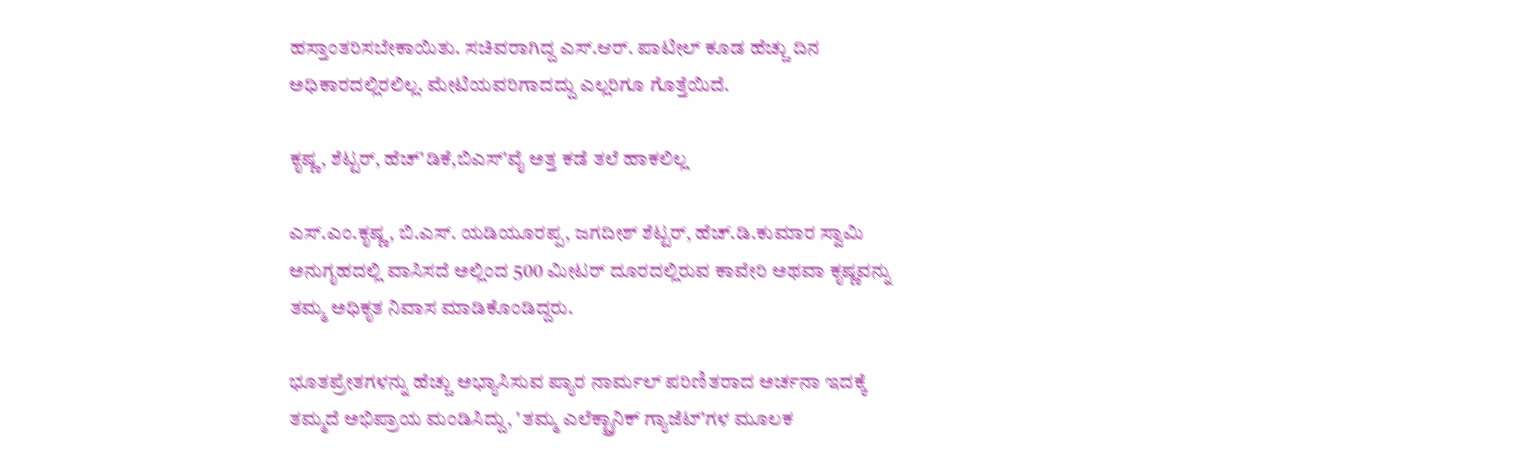ಹಸ್ತಾಂತರಿಸಬೇಕಾಯಿತು. ಸಚಿವರಾಗಿದ್ದ ಎಸ್.ಆರ್. ಪಾಟೀಲ್ ಕೂಡ ಹೆಚ್ಚು ದಿನ ಅಧಿಕಾರದಲ್ಲಿರಲಿಲ್ಲ. ಮೇಟಿಯವರಿಗಾದದ್ದು ಎಲ್ಲರಿಗೂ ಗೊತ್ತೆಯಿದೆ.

ಕೃಷ್ಣ, ಶೆಟ್ಟರ್, ಹೆಚ್'ಡಿಕೆ,ಬಿಎಸ್'ವೈ ಅತ್ತ ಕಡೆ ತಲೆ ಹಾಕಲಿಲ್ಲ

ಎಸ್.ಎಂ.ಕೃಷ್ಣ, ಬಿ.ಎಸ್. ಯಡಿಯೂರಪ್ಪ, ಜಗದೀಶ್ ಶೆಟ್ಟರ್, ಹೆಚ್.ಡಿ.ಕುಮಾರ ಸ್ವಾಮಿ ಅನುಗೃಹದಲ್ಲಿ ವಾಸಿಸದೆ ಅಲ್ಲಿಂದ 500 ಮೀಟರ್ ದೂರದಲ್ಲಿರುವ ಕಾವೇರಿ ಅಥವಾ ಕೃಷ್ಣವನ್ನು ತಮ್ಮ ಅಧಿಕೃತ ನಿವಾಸ ಮಾಡಿಕೊಂಡಿದ್ದರು.

ಭೂತಪ್ರೇತಗಳನ್ನು ಹೆಚ್ಚು ಅಭ್ಯಾಸಿಸುವ ಪ್ಯಾರ ನಾರ್ಮಲ್ ಪರಿಣಿತರಾದ ಅರ್ಚನಾ ಇದಕ್ಕೆ ತಮ್ಮದೆ ಅಭಿಪ್ರಾಯ ಮಂಡಿಸಿದ್ದು, 'ತಮ್ಮ ಎಲೆಕ್ಟ್ರಾನಿಕ್ ಗ್ಯಾಜೆಟ್'ಗಳ ಮೂಲಕ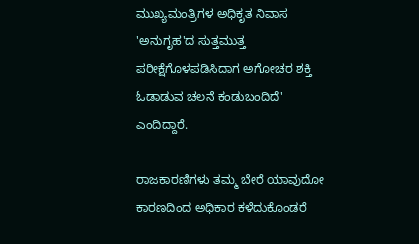ಮುಖ್ಯಮಂತ್ರಿಗಳ ಅಧಿಕೃತ ನಿವಾಸ 'ಅನುಗೃಹ'ದ ಸುತ್ತಮುತ್ತ ಪರೀಕ್ಷೆಗೊಳಪಡಿಸಿದಾಗ ಅಗೋಚರ ಶಕ್ತಿ ಓಡಾಡುವ ಚಲನೆ ಕಂಡುಬಂದಿದೆ' ಎಂದಿದ್ದಾರೆ.

ರಾಜಕಾರಣಿಗಳು ತಮ್ಮ ಬೇರೆ ಯಾವುದೋ ಕಾರಣದಿಂದ ಅಧಿಕಾರ ಕಳೆದುಕೊಂಡರೆ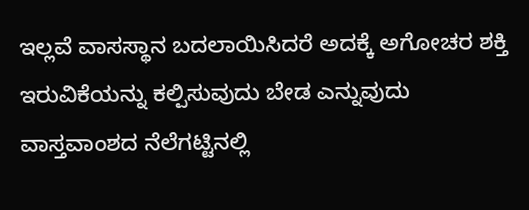ಇಲ್ಲವೆ ವಾಸಸ್ಥಾನ ಬದಲಾಯಿಸಿದರೆ ಅದಕ್ಕೆ ಅಗೋಚರ ಶಕ್ತಿ ಇರುವಿಕೆಯನ್ನು ಕಲ್ಪಿಸುವುದು ಬೇಡ ಎನ್ನುವುದು ವಾಸ್ತವಾಂಶದ ನೆಲೆಗಟ್ಟಿನಲ್ಲಿ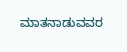ಮಾತನಾಡುವವರ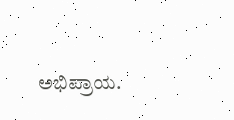ಅಭಿಪ್ರಾಯ.